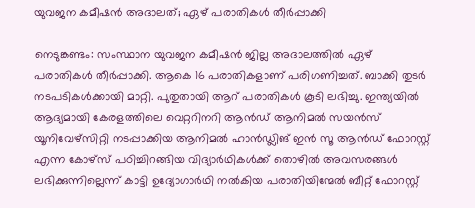യുവജന കമീഷൻ അദാലത്; ഏഴ് പരാതികൾ തീർപ്പാക്കി

നെടുങ്കണ്ടം: സംസ്ഥാന യുവജന കമീഷൻ ജില്ല അദാലത്തിൽ ഏഴ് പരാതികൾ തീർപ്പാക്കി. ആകെ 16 പരാതികളാണ് പരിഗണിച്ചത്. ബാക്കി തുടർ നടപടികൾക്കായി മാറ്റി. പുതുതായി ആറ് പരാതികൾ കൂടി ലഭിച്ചു. ഇന്ത്യയിൽ ആദ്യമായി കേരളത്തിലെ വെറ്ററിനറി ആൻഡ് ആനിമൽ സയൻസ് യൂനിവേഴ്സിറ്റി നടപ്പാക്കിയ ആനിമൽ ഹാൻഡ്ലിങ് ഇൻ സൂ ആൻഡ് ഫോറസ്റ്റ് എന്ന കോഴ്സ് പഠിച്ചിറങ്ങിയ വിദ്യാർഥികൾക്ക് തൊഴിൽ അവസരങ്ങൾ ലഭിക്കുന്നില്ലെന്ന് കാട്ടി ഉദ്യോഗാർഥി നൽകിയ പരാതിയിന്മേൽ ബീറ്റ് ഫോറസ്റ്റ്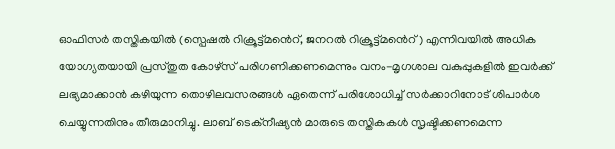ഓഫിസർ തസ്തികയിൽ (സ്പെഷൽ റിക്രൂട്ട്മൻെറ്, ജനറൽ റിക്രൂട്ട്മൻെറ്) എന്നിവയിൽ അധിക യോഗ്യതയായി പ്രസ്തുത കോഴ്സ് പരിഗണിക്കണമെന്നും വനം-മൃഗശാല വകുപ്പുകളിൽ ഇവർക്ക് ലഭ്യമാക്കാൻ കഴിയുന്ന തൊഴിലവസരങ്ങൾ ഏതെന്ന് പരിശോധിച്ച് സർക്കാറിനോട് ശിപാർശ ചെയ്യുന്നതിനും തീരുമാനിച്ചു. ലാബ് ടെക്നീഷ്യൻ മാരുടെ തസ്തികകൾ സൃഷ്ടിക്കണമെന്ന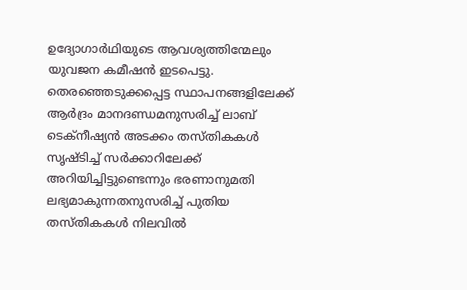ഉദ്യോഗാർഥിയുടെ ആവശ്യത്തിന്മേലും യുവജന കമീഷൻ ഇടപെട്ടു. തെരഞ്ഞെടുക്കപ്പെട്ട സ്ഥാപനങ്ങളിലേക്ക് ആർദ്രം മാനദണ്ഡമനുസരിച്ച് ലാബ് ടെക്നീഷ്യൻ അടക്കം തസ്തികകൾ സൃഷ്ടിച്ച് സർക്കാറിലേക്ക് അറിയിച്ചിട്ടുണ്ടെന്നും ഭരണാനുമതി ലഭ്യമാകുന്നതനുസരിച്ച് പുതിയ തസ്തികകൾ നിലവിൽ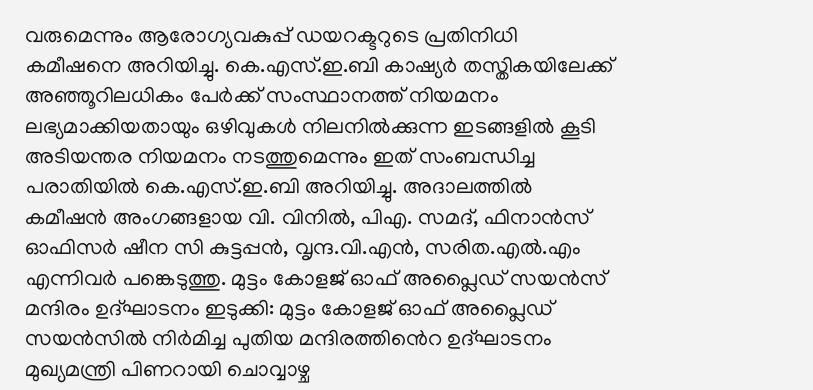വരുമെന്നും ആരോഗ്യവകുപ്പ് ഡയറക്ടറുടെ പ്രതിനിധി കമീഷനെ അറിയിച്ചു. കെ.എസ്.ഇ.ബി കാഷ്യർ തസ്തികയിലേക്ക് അഞ്ഞൂറിലധികം പേർക്ക് സംസ്ഥാനത്ത് നിയമനം ലഭ്യമാക്കിയതായും ഒഴിവുകൾ നിലനിൽക്കുന്ന ഇടങ്ങളിൽ കൂടി അടിയന്തര നിയമനം നടത്തുമെന്നും ഇത് സംബന്ധിച്ച പരാതിയിൽ കെ.എസ്.ഇ.ബി അറിയിച്ചു. അദാലത്തിൽ കമീഷൻ അംഗങ്ങളായ വി. വിനിൽ, പിഎ. സമദ്, ഫിനാൻസ് ഓഫിസർ ഷീന സി കുട്ടപ്പൻ, വൃന്ദ.വി.എൻ, സരിത.എൽ.എം എന്നിവർ പങ്കെടുത്തു. മുട്ടം കോളജ് ഓഫ് അപ്ലൈഡ് സയൻസ് മന്ദിരം ഉദ്ഘാടനം ഇടുക്കി: മുട്ടം കോളജ് ഓഫ് അപ്ലൈഡ് സയൻസിൽ നിർമിച്ച പുതിയ മന്ദിരത്തിൻെറ ഉദ്ഘാടനം മുഖ്യമന്ത്രി പിണറായി ചൊവ്വാഴ്ച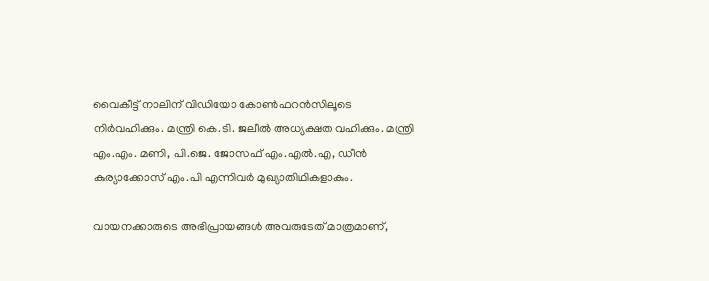വൈകീട്ട് നാലിന് വിഡിയോ കോൺഫറൻസിലൂടെ നിർവഹിക്കും. മന്ത്രി കെ.ടി. ജലീൽ അധ്യക്ഷത വഹിക്കും. മന്ത്രി എം.എം. മണി, പി.ജെ. ജോസഫ് എം.എൽ.എ, ഡീൻ കുര്യാക്കോസ് എം.പി എന്നിവർ മുഖ്യാതിഥികളാകും.

വായനക്കാരുടെ അഭിപ്രായങ്ങള്‍ അവരുടേത് മാത്രമാണ്,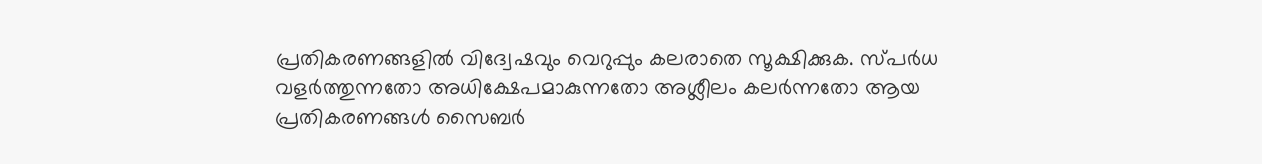പ്രതികരണങ്ങളിൽ വിദ്വേഷവും വെറുപ്പും കലരാതെ സൂക്ഷിക്കുക. സ്പർധ വളർത്തുന്നതോ അധിക്ഷേപമാകുന്നതോ അശ്ലീലം കലർന്നതോ ആയ പ്രതികരണങ്ങൾ സൈബർ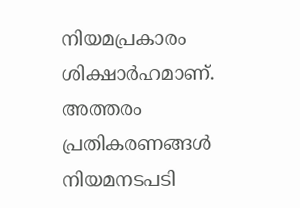നിയമപ്രകാരം ശിക്ഷാർഹമാണ്. അത്തരം പ്രതികരണങ്ങൾ നിയമനടപടി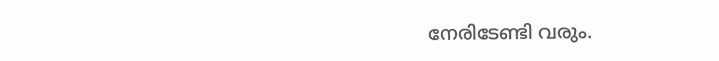നേരിടേണ്ടി വരും.